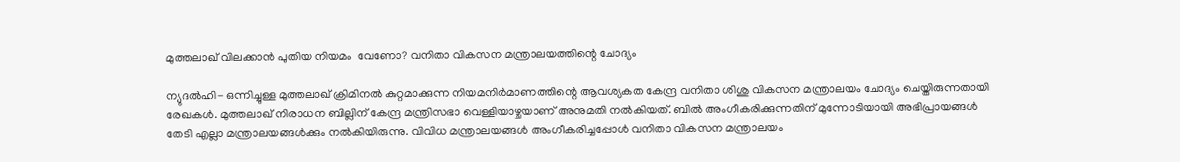മുത്തലാഖ് വിലക്കാന്‍ പുതിയ നിയമം  വേണോ? വനിതാ വികസന മന്ത്രാലയത്തിന്റെ ചോദ്യം

ന്യുദല്‍ഹി- ഒന്നിച്ചുള്ള മുത്തലാഖ് ക്രിമിനല്‍ കുറ്റമാക്കുന്ന നിയമനിര്‍മാണത്തിന്റെ ആവശ്യകത കേന്ദ്ര വനിതാ ശിശു വികസന മന്ത്രാലയം ചോദ്യം ചെയ്തിരുന്നതായി രേഖകള്‍. മുത്തലാഖ് നിരാധന ബില്ലിന് കേന്ദ്ര മന്ത്രിസഭാ വെള്ളിയാഴ്ചയാണ് അനുമതി നല്‍കിയത്. ബില്‍ അംഗീകരിക്കുന്നതിന് മുന്നോടിയായി അഭിപ്രായങ്ങള്‍ തേടി എല്ലാ മന്ത്രാലയങ്ങള്‍ക്കും നല്‍കിയിരുന്നു. വിവിധ മന്ത്രാലയങ്ങള്‍ അംഗീകരിച്ചപ്പോള്‍ വനിതാ വികസന മന്ത്രാലയം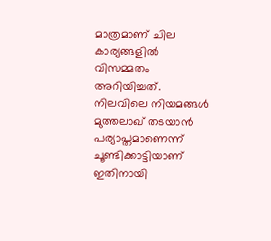മാത്രമാണ് ചില കാര്യങ്ങളില്‍ വിസമ്മതം അറിയിച്ചത്. നിലവിലെ നിയമങ്ങള്‍ മുത്തലാഖ് തടയാന്‍ പര്യാപ്തമാണെന്ന് ചൂണ്ടിക്കാട്ടിയാണ് ഇതിനായി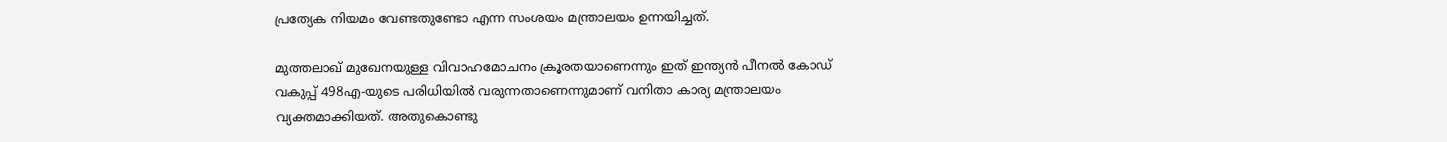പ്രത്യേക നിയമം വേണ്ടതുണ്ടോ എന്ന സംശയം മന്ത്രാലയം ഉന്നയിച്ചത്.

മുത്തലാഖ് മുഖേനയുള്ള വിവാഹമോചനം ക്രൂരതയാണെന്നും ഇത് ഇന്ത്യന്‍ പീനല്‍ കോഡ് വകുപ്പ് 498എ-യുടെ പരിധിയില്‍ വരുന്നതാണെന്നുമാണ് വനിതാ കാര്യ മന്ത്രാലയം വ്യക്തമാക്കിയത്. അതുകൊണ്ടു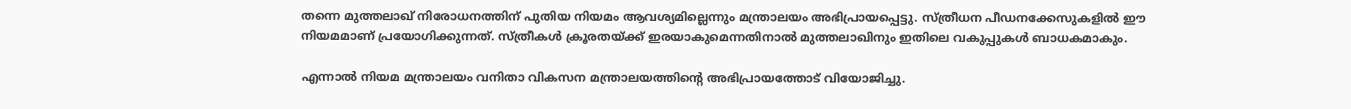തന്നെ മുത്തലാഖ് നിരോധനത്തിന് പുതിയ നിയമം ആവശ്യമില്ലെന്നും മന്ത്രാലയം അഭിപ്രായപ്പെട്ടു. സ്ത്രീധന പീഡനക്കേസുകളില്‍ ഈ നിയമമാണ് പ്രയോഗിക്കുന്നത്. സ്ത്രീകള്‍ ക്രൂരതയ്ക്ക് ഇരയാകുമെന്നതിനാല്‍ മുത്തലാഖിനും ഇതിലെ വകുപ്പുകള്‍ ബാധകമാകും.

എന്നാല്‍ നിയമ മന്ത്രാലയം വനിതാ വികസന മന്ത്രാലയത്തിന്റെ അഭിപ്രായത്തോട് വിയോജിച്ചു.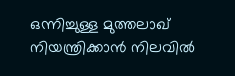ഒന്നിച്ചുള്ള മുത്തലാഖ് നിയന്ത്രിക്കാന്‍ നിലവില്‍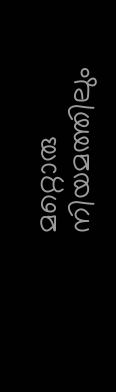മറ്റൊരു നിയമത്തിലും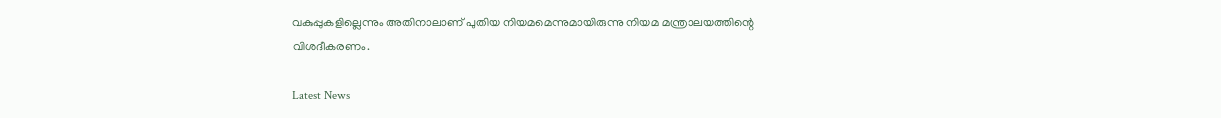വകുപ്പുകളില്ലെന്നും അതിനാലാണ് പുതിയ നിയമമെന്നുമായിരുന്നു നിയമ മന്ത്രാലയത്തിന്റെ വിശദീകരണം.

Latest News